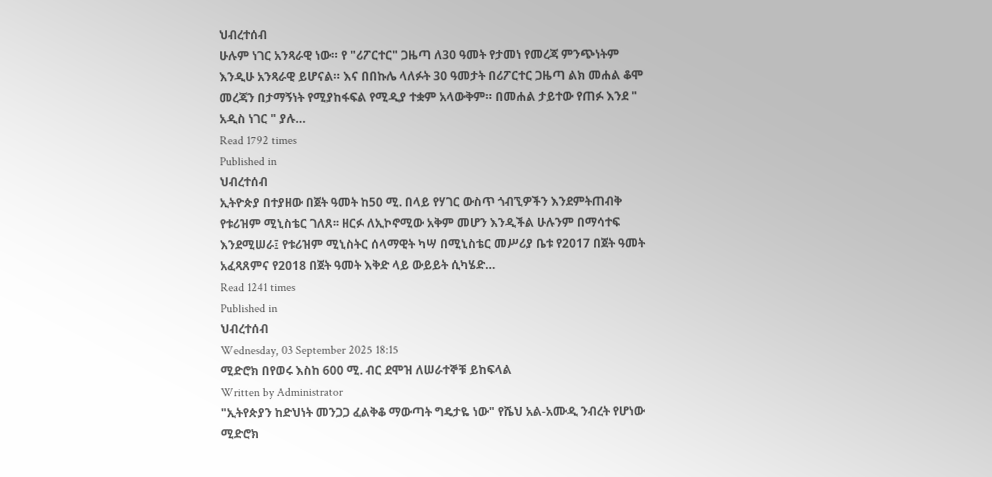ህብረተሰብ
ሁሉም ነገር አንጻራዊ ነው። የ "ሪፖርተር" ጋዜጣ ለ30 ዓመት የታመነ የመረጃ ምንጭነትም እንዲሁ አንጻራዊ ይሆናል። እና በበኩሌ ላለፉት 30 ዓመታት በሪፖርተር ጋዜጣ ልክ መሐል ቆሞ መረጃን በታማኝነት የሚያከፋፍል የሚዲያ ተቋም አላውቅም። በመሐል ታይተው የጠፉ እንደ " አዲስ ነገር " ያሉ…
Read 1792 times
Published in
ህብረተሰብ
ኢትዮጵያ በተያዘው በጀት ዓመት ከ50 ሚ. በላይ የሃገር ውስጥ ጎብኚዎችን እንደምትጠብቅ የቱሪዝም ሚኒስቴር ገለጸ፡፡ ዘርፉ ለኢኮኖሚው አቅም መሆን እንዲችል ሁሉንም በማሳተፍ እንደሚሠራ፤ የቱሪዝም ሚኒስትር ሰላማዊት ካሣ በሚኒስቴር መሥሪያ ቤቱ የ2017 በጀት ዓመት አፈጻጸምና የ2018 በጀት ዓመት እቅድ ላይ ውይይት ሲካሄድ…
Read 1241 times
Published in
ህብረተሰብ
Wednesday, 03 September 2025 18:15
ሚድሮክ በየወሩ እስከ 600 ሚ. ብር ደሞዝ ለሠራተኞቹ ይከፍላል
Written by Administrator
"ኢትየጵያን ከድህነት መንጋጋ ፈልቅቆ ማውጣት ግዴታዬ ነው" የሼህ አል-አሙዲ ንብረት የሆነው ሚድሮክ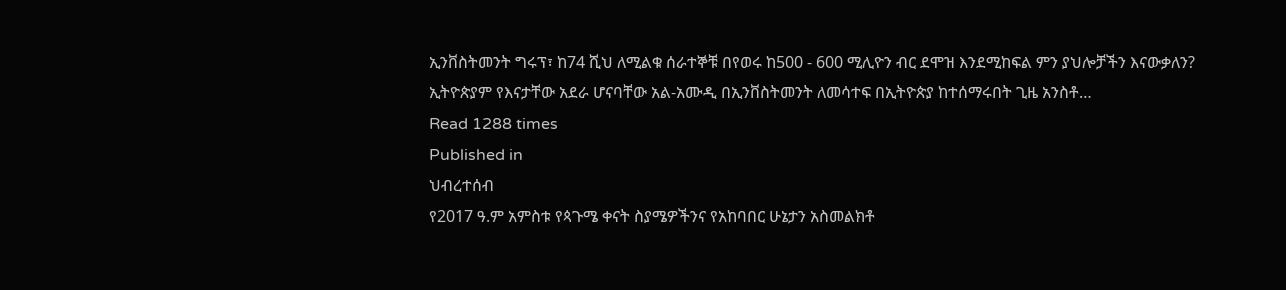ኢንቨስትመንት ግሩፕ፣ ከ74 ሺህ ለሚልቁ ሰራተኞቹ በየወሩ ከ500 - 600 ሚሊዮን ብር ደሞዝ እንደሚከፍል ምን ያህሎቻችን እናውቃለን? ኢትዮጵያም የእናታቸው አደራ ሆናባቸው አል-አሙዲ በኢንቨስትመንት ለመሳተፍ በኢትዮጵያ ከተሰማሩበት ጊዜ አንስቶ…
Read 1288 times
Published in
ህብረተሰብ
የ2017 ዓ.ም አምስቱ የጳጉሜ ቀናት ስያሜዎችንና የአከባበር ሁኔታን አስመልክቶ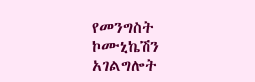የመንግስት ኮሙኒኬሽን አገልግሎት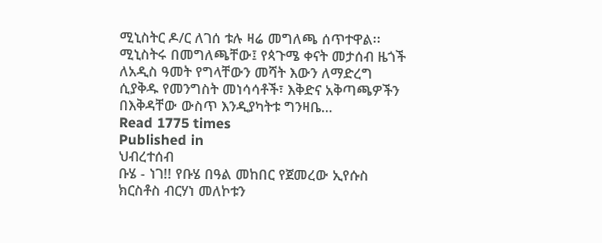ሚኒስትር ዶ/ር ለገሰ ቱሉ ዛሬ መግለጫ ሰጥተዋል፡፡ ሚኒስትሩ በመግለጫቸው፤ የጳጉሜ ቀናት መታሰብ ዜጎች ለአዲስ ዓመት የግላቸውን መሻት እውን ለማድረግ ሲያቅዱ የመንግስት መነሳሳቶች፣ እቅድና አቅጣጫዎችን በእቅዳቸው ውስጥ እንዲያካትቱ ግንዛቤ…
Read 1775 times
Published in
ህብረተሰብ
ቡሄ - ነገ!! የቡሄ በዓል መከበር የጀመረው ኢየሱስ ክርስቶስ ብርሃነ መለኮቱን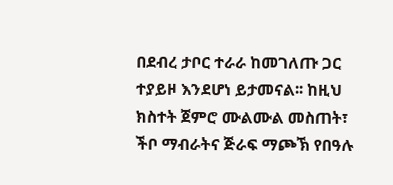በደብረ ታቦር ተራራ ከመገለጡ ጋር ተያይዞ እንደሆነ ይታመናል፡፡ ከዚህ ክስተት ጀምሮ ሙልሙል መስጠት፣ ችቦ ማብራትና ጅራፍ ማጮኽ የበዓሉ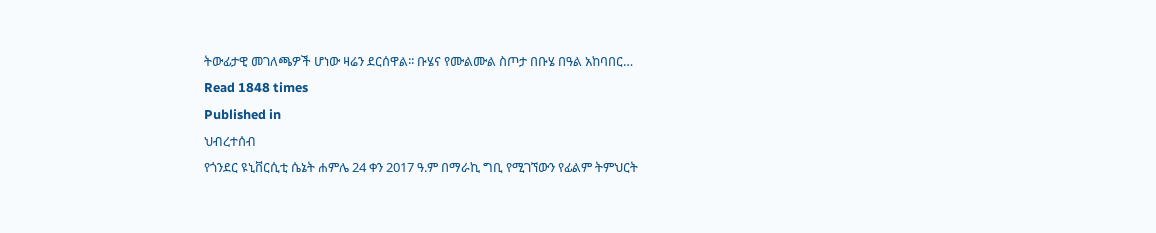ትውፊታዊ መገለጫዎች ሆነው ዛሬን ደርሰዋል፡፡ ቡሄና የሙልሙል ስጦታ በቡሄ በዓል አከባበር…
Read 1848 times
Published in
ህብረተሰብ
የጎንደር ዩኒቨርሲቲ ሴኔት ሐምሌ 24 ቀን 2017 ዓ.ም በማራኪ ግቢ የሚገኘውን የፊልም ትምህርት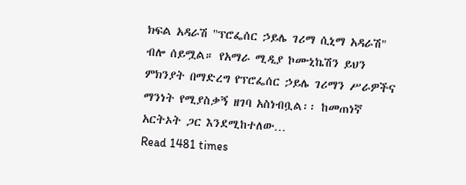ክፍል አዳራሽ "ፕሮፌሰር ኃይሌ ገሪማ ሲኒማ አዳራሽ" ብሎ ሰይሟል። የአማራ ሚዲያ ኮሙኒኬሽን ይህን ምክንያት በማድረግ የፕሮፌሰር ኃይሌ ገሪማን ሥራዎችና ማንነት የሚያስቃኝ ዘገባ አስነብቧል፡፡ ከመጠነኛ አርትኦት ጋር እንደሚከተለው…
Read 1481 times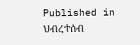Published in
ህብረተሰብ